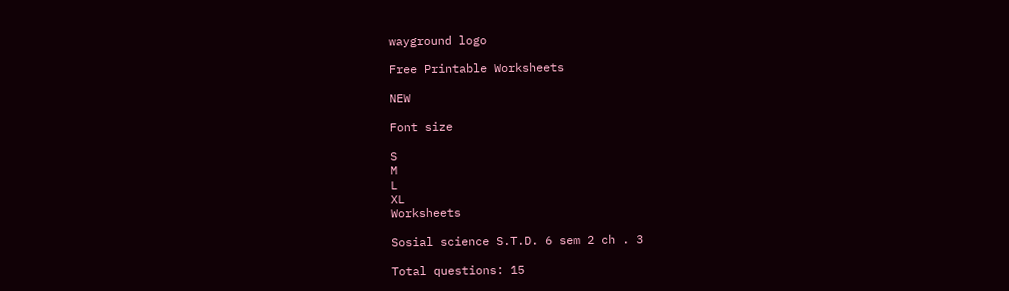wayground logo

Free Printable Worksheets

NEW

Font size

S
M
L
XL
Worksheets

Sosial science S.T.D. 6 sem 2 ch . 3

Total questions: 15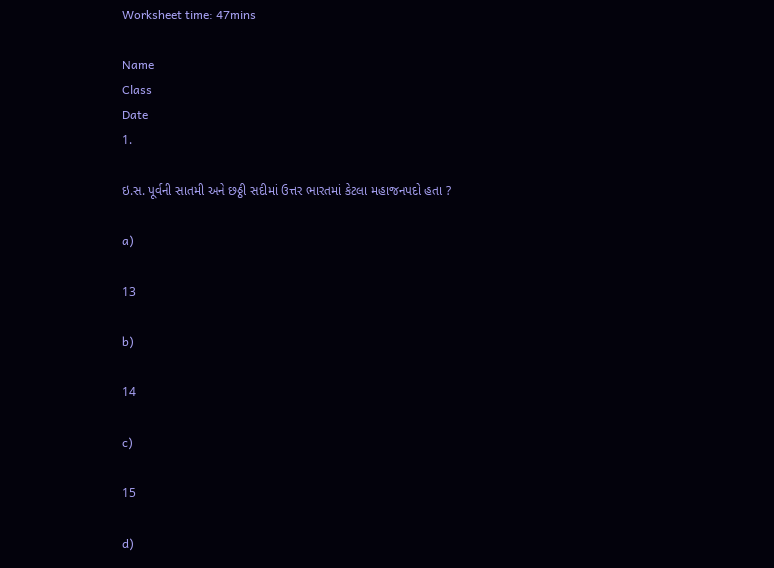Worksheet time: 47mins

Name
Class
Date
1.

ઇ.સ. પૂર્વની સાતમી અને છઠ્ઠી સદીમાં ઉત્તર ભારતમાં કેટલા મહાજનપદો હતા ?

a)

13

b)

14

c)

15

d)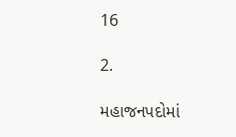16

2.

મહાજનપદોમાં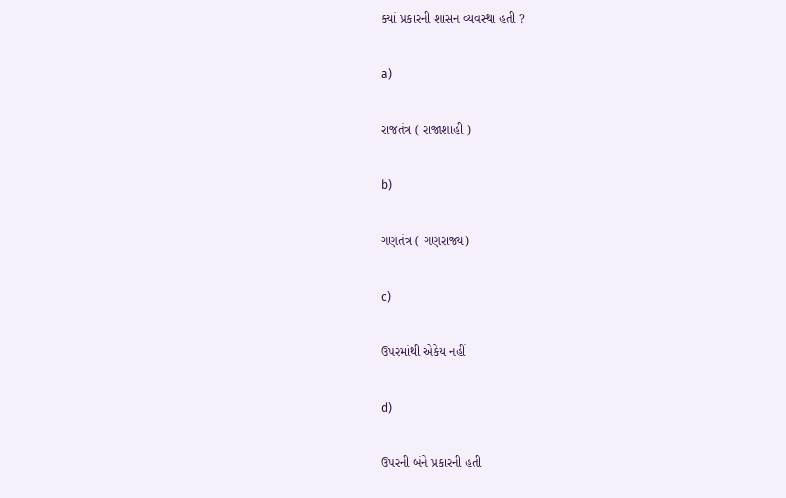ક્યાં પ્રકારની શાસન વ્યવસ્થા હતી ?

a)

રાજતંત્ર ( રાજાશાહી )

b)

ગણતંત્ર ( ગણરાજ્ય)

c)

ઉપરમાંથી એકેય નહીં

d)

ઉપરની બંને પ્રકારની હતી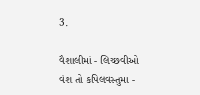3.

વૈશાલીમાં - લિચ્છવીઓ વંશ તો કપિલવસ્તુમા -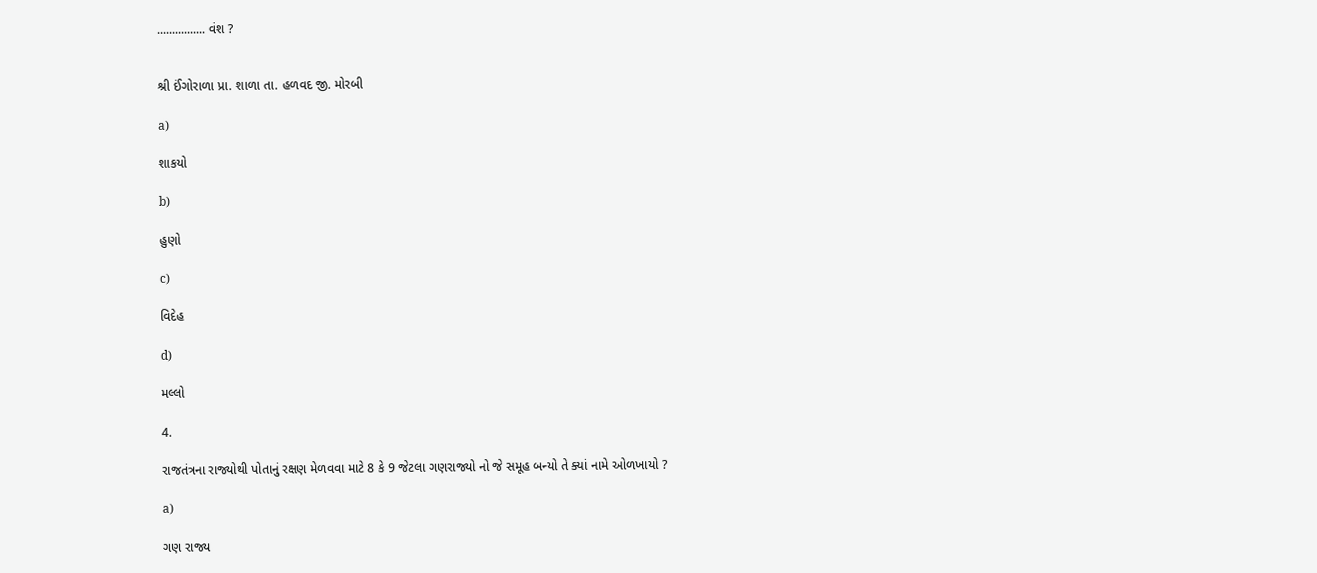................ વંશ ?


શ્રી ઈંગોરાળા પ્રા. શાળા તા. હળવદ જી. મોરબી

a)

શાકયો

b)

હુણો

c)

વિદેહ

d)

મલ્લો

4.

રાજતંત્રના રાજ્યોથી પોતાનું રક્ષણ મેળવવા માટે 8 કે 9 જેટલા ગણરાજ્યો નો જે સમૂહ બન્યો તે ક્યાં નામે ઓળખાયો ?

a)

ગણ રાજ્ય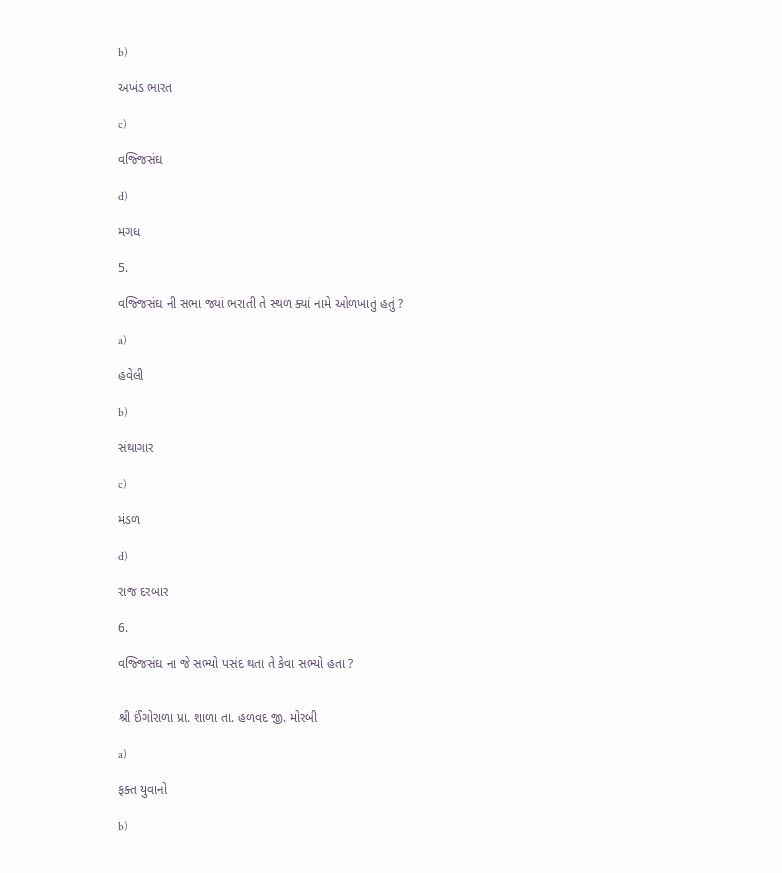b)

અખંડ ભારત

c)

વજ્જિસંઘ

d)

મગધ

5.

વજ્જિસંઘ ની સભા જ્યાં ભરાતી તે સ્થળ ક્યાં નામે ઓળખાતું હતું ?

a)

હવેલી

b)

સંથાગાર

c)

મંડળ

d)

રાજ દરબાર

6.

વજ્જિસંઘ ના જે સભ્યો પસંદ થતા તે કેવા સભ્યો હતા ?


શ્રી ઈંગોરાળા પ્રા. શાળા તા. હળવદ જી. મોરબી

a)

ફક્ત યુવાનો

b)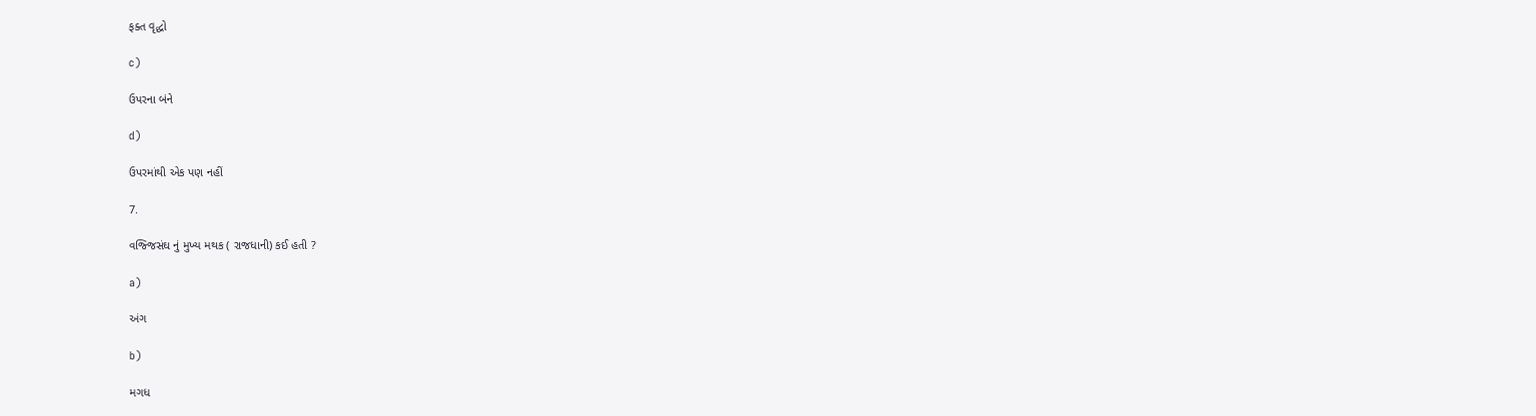ફક્ત વૃદ્ધો

c)

ઉપરના બંને

d)

ઉપરમાંથી એક પણ નહીં

7.

વજ્જિસંઘ નું મુખ્ય મથક ( રાજધાની) કઈ હતી ?

a)

અંગ

b)

મગધ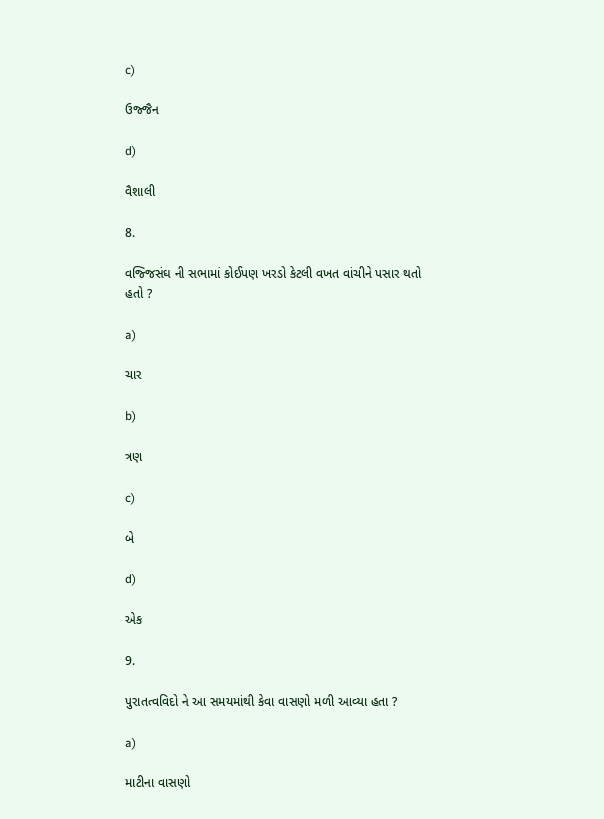c)

ઉજ્જૈન

d)

વૈશાલી

8.

વજ્જિસંઘ ની સભામાં કોઈપણ ખરડો કેટલી વખત વાંચીને પસાર થતો હતો ?

a)

ચાર

b)

ત્રણ

c)

બે

d)

એક

9.

પુરાતત્વવિદો ને આ સમયમાંથી કેવા વાસણો મળી આવ્યા હતા ?

a)

માટીના વાસણો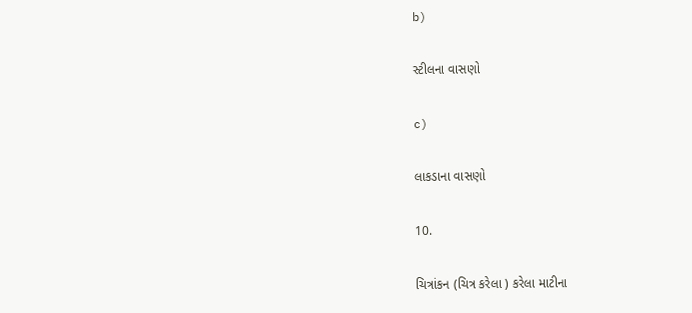b)

સ્ટીલના વાસણો

c)

લાકડાના વાસણો

10.

ચિત્રાંકન (ચિત્ર કરેલા ) કરેલા માટીના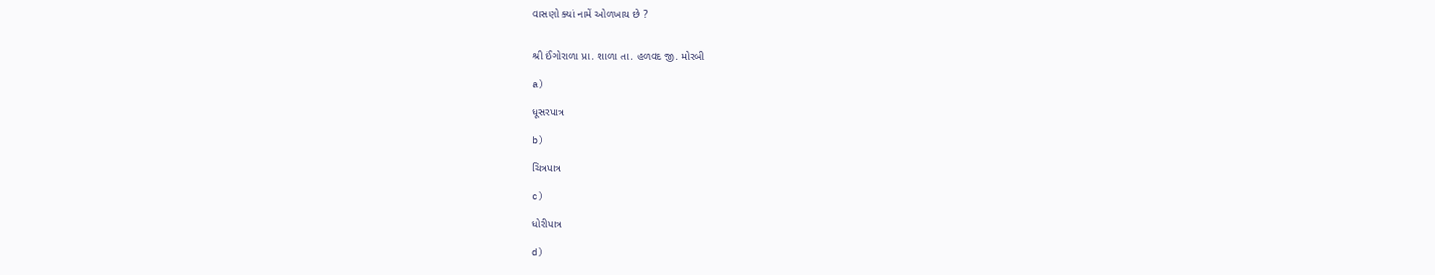વાસણો ક્યાં નામેં ઓળખાય છે ?


શ્રી ઈંગોરાળા પ્રા. શાળા તા. હળવદ જી. મોરબી

a)

ધૂસરપાત્ર

b)

ચિત્રપાત્ર

c)

ધોરીપાત્ર

d)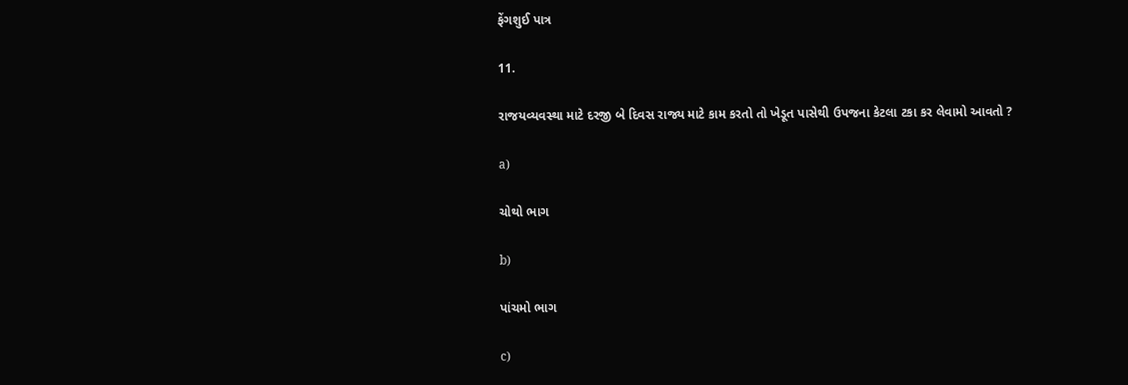ફેંગશુઈ પાત્ર

11.

રાજયવ્યવસ્થા માટે દરજી બે દિવસ રાજ્ય માટે કામ કરતો તો ખેડૂત પાસેથી ઉપજના કેટલા ટકા કર લેવામો આવતો ?

a)

ચોથો ભાગ

b)

પાંચમો ભાગ

c)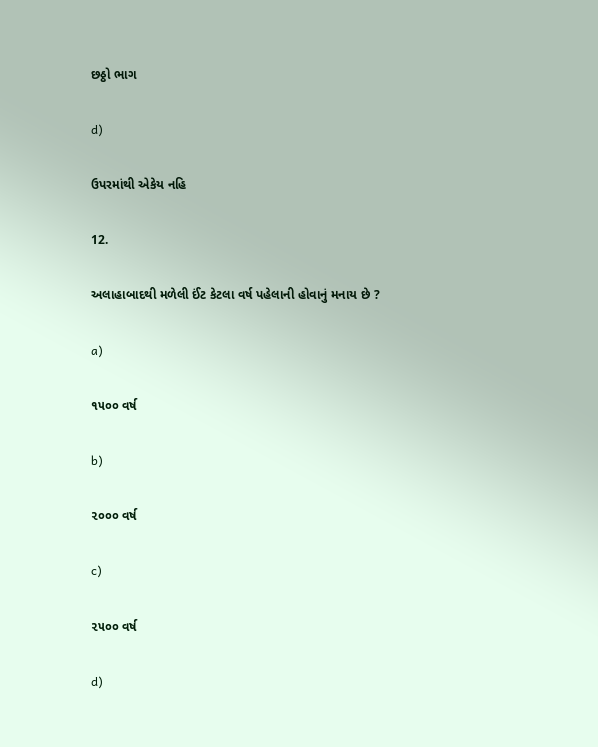છઠ્ઠો ભાગ

d)

ઉપરમાંથી એકેય નહિ

12.

અલાહાબાદથી મળેલી ઈંટ કેટલા વર્ષ પહેલાની હોવાનું મનાય છે ?

a)

૧૫૦૦ વર્ષ

b)

૨૦૦૦ વર્ષ

c)

૨૫૦૦ વર્ષ

d)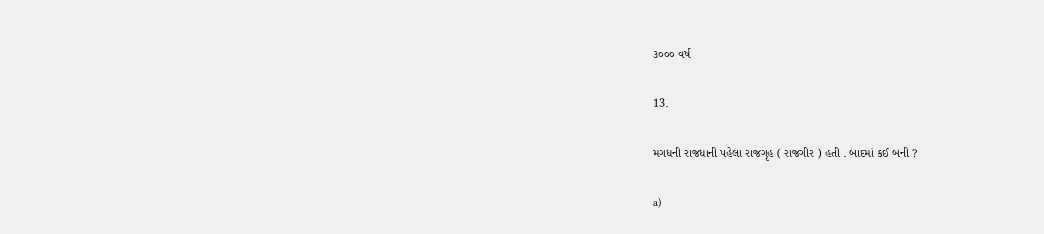૩૦૦૦ વર્ષ

13.

મગધની રાજધાની પહેલા રાજગૃહ ( રાજગીર ) હતી . બાદમાં કઈ બની ?

a)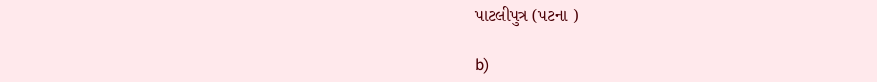પાટલીપુત્ર (પટના )

b)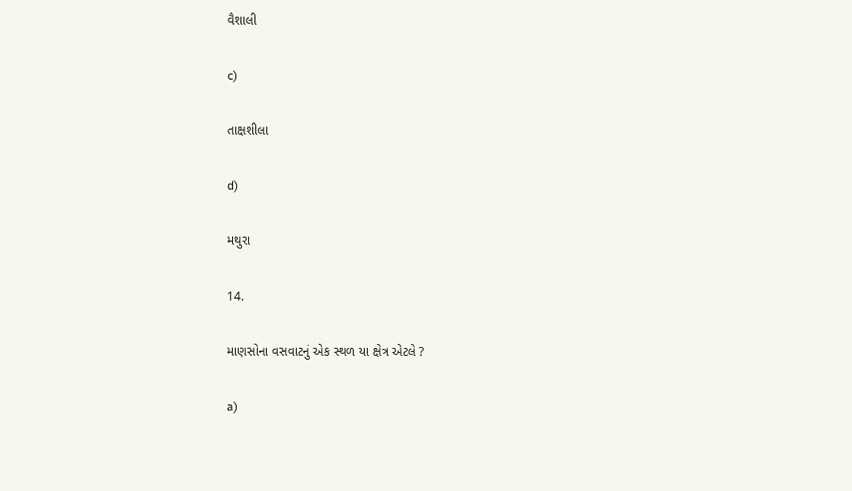વૈશાલી

c)

તાક્ષશીલા

d)

મથુરા

14.

માણસોના વસવાટનું એક સ્થળ યા ક્ષેત્ર એટલે ?

a)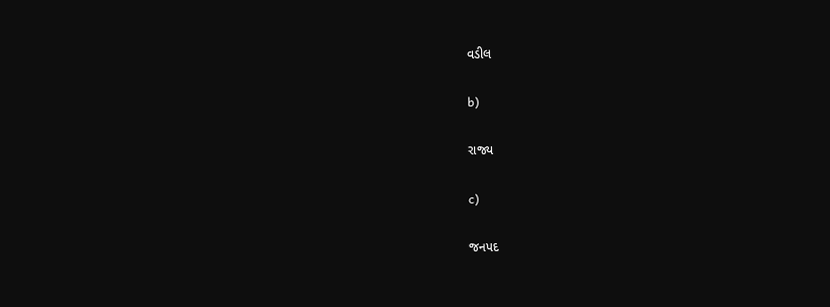વડીલ

b)

રાજ્ય

c)

જનપદ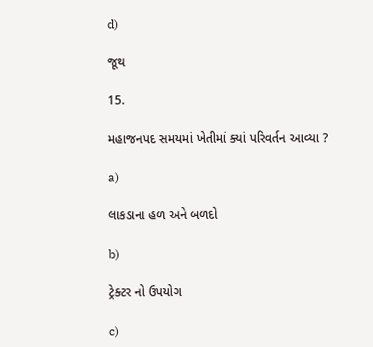d)

જૂથ

15.

મહાજનપદ સમયમાં ખેતીમાં ક્યાં પરિવર્તન આવ્યા ?

a)

લાકડાના હળ અને બળદો

b)

ટ્રેક્ટર નો ઉપયોગ

c)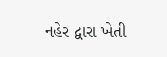નહેર દ્વારા ખેતી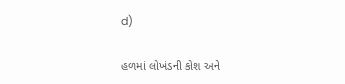d)

હળમાં લોખંડની કોશ અને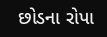છોડના રોપા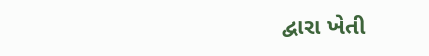દ્વારા ખેતી